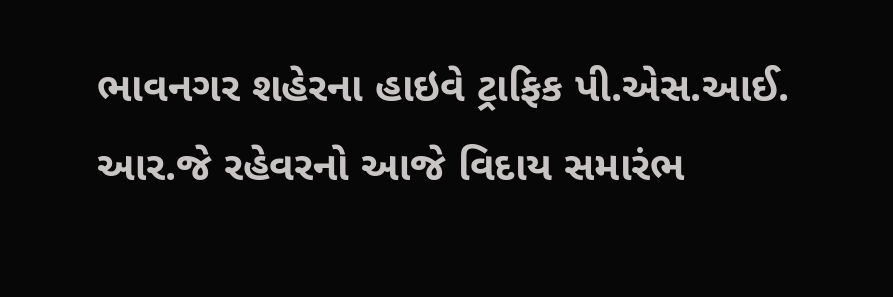ભાવનગર શહેરના હાઇવે ટ્રાફિક પી.એસ.આઈ. આર.જે રહેવરનો આજે વિદાય સમારંભ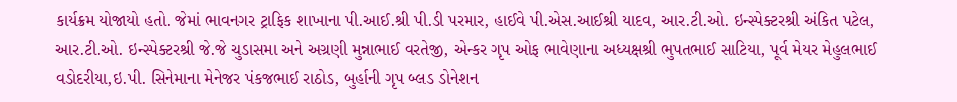કાર્યક્રમ યોજાયો હતો. જેમાં ભાવનગર ટ્રાફિક શાખાના પી.આઈ.શ્રી પી.ડી પરમાર, હાઈવે પી.એસ.આઈશ્રી યાદવ, આર.ટી.ઓ. ઇન્સ્પેક્ટરશ્રી અંકિત પટેલ, આર.ટી.ઓ. ઇન્સ્પેક્ટરશ્રી જે.જે ચુડાસમા અને અગ્રણી મુન્નાભાઈ વરતેજી, એન્કર ગૃપ ઓફ ભાવેણાના અધ્યક્ષશ્રી ભુપતભાઈ સાટિયા, પૂર્વ મેયર મેહુલભાઈ વડોદરીયા,ઇ.પી. સિનેમાના મેનેજર પંકજભાઈ રાઠોડ, બુર્હાની ગૃપ બ્લડ ડોનેશન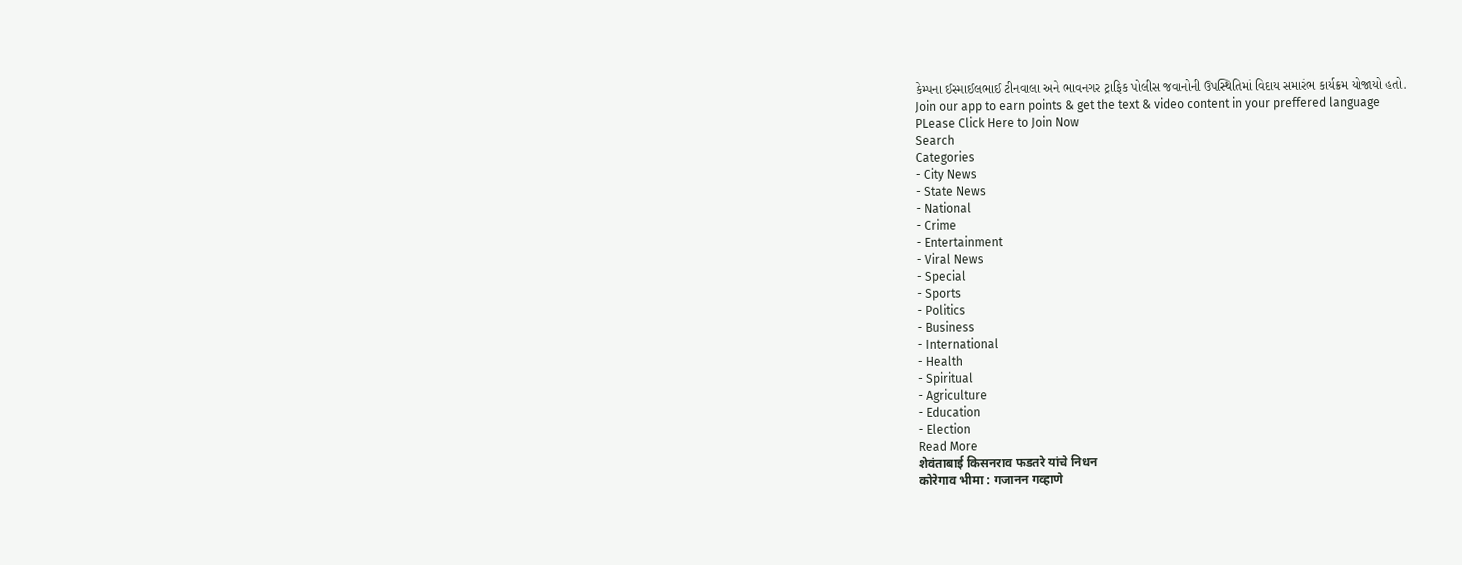કેમ્પના ઈસ્માઈલભાઈ ટીનવાલા અને ભાવનગર ટ્રાફિક પોલીસ જવાનોની ઉપસ્થિતિમાં વિદાય સમારંભ કાર્યક્રમ યોજાયો હતો.
Join our app to earn points & get the text & video content in your preffered language
PLease Click Here to Join Now
Search
Categories
- City News
- State News
- National
- Crime
- Entertainment
- Viral News
- Special
- Sports
- Politics
- Business
- International
- Health
- Spiritual
- Agriculture
- Education
- Election
Read More
शेवंताबाई किसनराव फडतरे यांचे निधन
कोरेगाव भीमा : गजानन गव्हाणे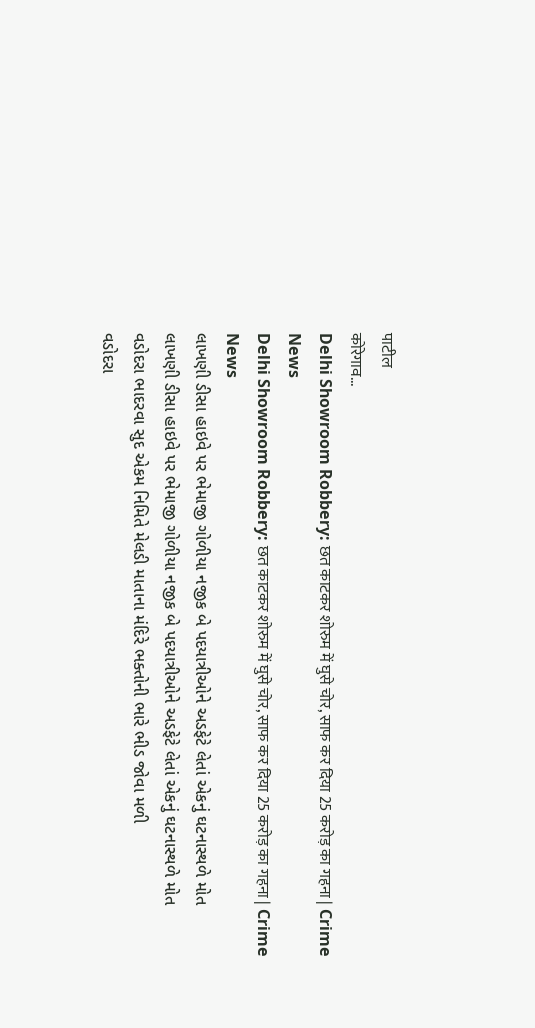पाटील
कोरेगाव...
Delhi Showroom Robbery: छत काटकर शोरुम में घुसे चोर, साफ कर दिया 25 करोड़ का गहना | Crime News
Delhi Showroom Robbery: छत काटकर शोरुम में घुसे चोर, साफ कर दिया 25 करोड़ का गहना | Crime News
લાખણી ડીસા હાઇવે પર ભેમાજી ગોળીયા નજીક બે પદયાત્રીઓને અડફેટે લેતાં એકનું ઘટનાસ્થળે મોત
લાખણી ડીસા હાઇવે પર ભેમાજી ગોળીયા નજીક બે પદયાત્રીઓને અડફેટે લેતાં એકનું ઘટનાસ્થળે મોત
વડોદરા ભાદરવા સુદ એકમ નિમિતે મેલડી માતાના મંદિરે ભક્તોની ભારે ભીડ જોવા મળી
વડોદરા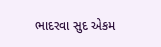ભાદરવા સુદ એકમ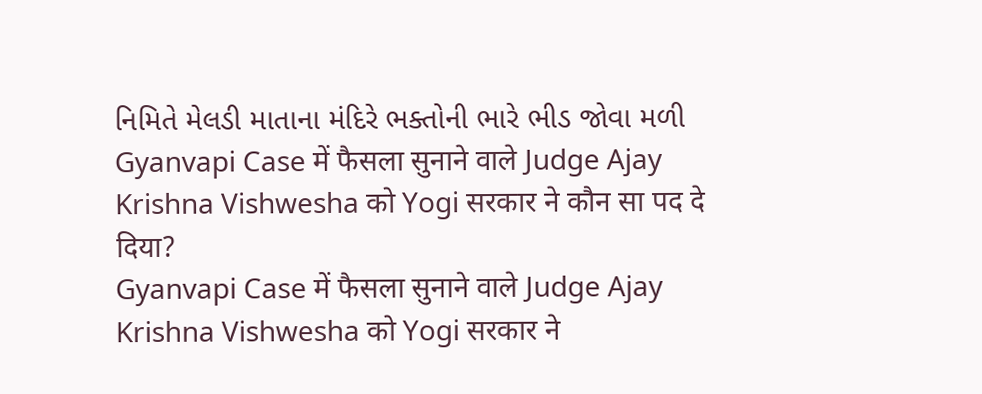નિમિતે મેલડી માતાના મંદિરે ભક્તોની ભારે ભીડ જોવા મળી
Gyanvapi Case में फैसला सुनाने वाले Judge Ajay Krishna Vishwesha को Yogi सरकार ने कौन सा पद दे दिया?
Gyanvapi Case में फैसला सुनाने वाले Judge Ajay Krishna Vishwesha को Yogi सरकार ने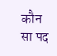कौन सा पद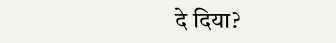दे दिया?